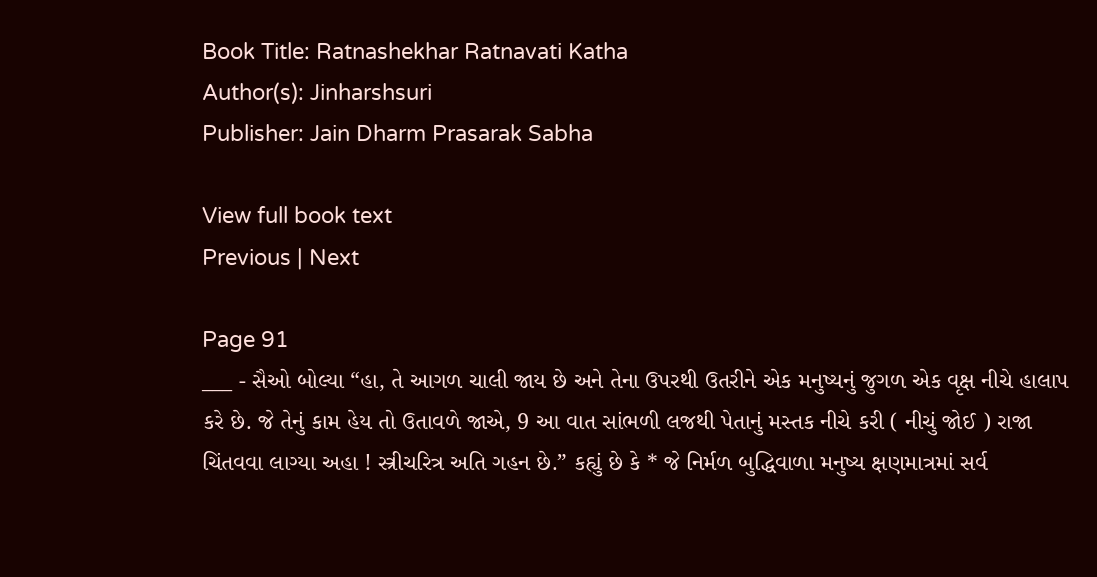Book Title: Ratnashekhar Ratnavati Katha
Author(s): Jinharshsuri
Publisher: Jain Dharm Prasarak Sabha

View full book text
Previous | Next

Page 91
___ - સૈઓ બોલ્યા “હા, તે આગળ ચાલી જાય છે અને તેના ઉપરથી ઉતરીને એક મનુષ્યનું જુગળ એક વૃક્ષ નીચે હાલાપ કરે છે. જે તેનું કામ હેય તો ઉતાવળે જાએ, 9 આ વાત સાંભળી લજથી પેતાનું મસ્તક નીચે કરી ( નીચું જોઈ ) રાજા ચિંતવવા લાગ્યા અહા ! સ્ત્રીચરિત્ર અતિ ગહન છે.” કહ્યું છે કે * જે નિર્મળ બુદ્ધિવાળા મનુષ્ય ક્ષણમાત્રમાં સર્વ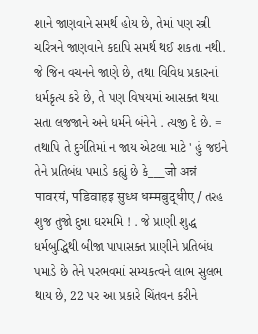શાને જાણવાને સમર્થ હોય છે, તેમાં પણ સ્ત્રી ચરિત્રને જાણવાને કદાપિ સમર્થ થઈ શકતા નથી. જે જિન વચનને જાણે છે, તથા વિવિધ પ્રકારનાં ધર્મકૃત્ય કરે છે, તે પણ વિષયમાં આસક્ત થયા સતા લજજાને અને ધર્મને બંનેને . ત્યજી દે છે. = તથાપિ તે દુર્ગતિમાં ન જાય એટલા માટે ' હું જઇને તેને પ્રતિબંધ પમાડે કહ્યું છે કે___जो अन्नं पावरयं, पडिवाहइ सुध्ध धम्मबुद्धीए / તરહ શુજ તુજો દુન્ના ઘરમમિ ! . જે પ્રાણી શુદ્ધ ધર્મબુદ્ધિથી બીજા પાપાસક્ત પ્રાણીને પ્રતિબંધ પમાડે છે તેને પરભવમાં સમ્યકત્વને લાભ સુલભ થાય છે, 22 પર આ પ્રકારે ચિંતવન કરીને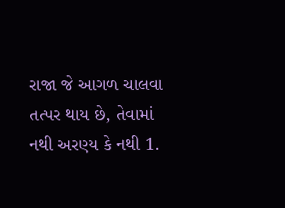રાજા જે આગળ ચાલવા તત્પર થાય છે, તેવામાં નથી અરણ્ય કે નથી 1.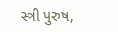સ્ત્રી પુરુષ,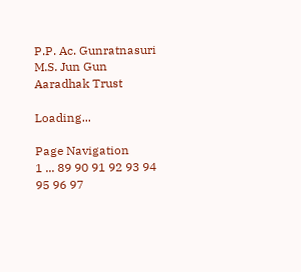P.P. Ac. Gunratnasuri M.S. Jun Gun Aaradhak Trust

Loading...

Page Navigation
1 ... 89 90 91 92 93 94 95 96 97